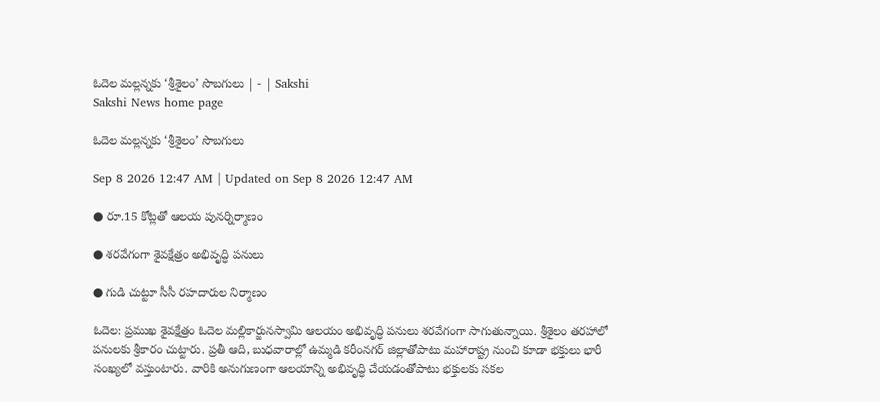ఓదెల మల్లన్నకు ‘శ్రీశైలం’ సొబగులు | - | Sakshi
Sakshi News home page

ఓదెల మల్లన్నకు ‘శ్రీశైలం’ సొబగులు

Sep 8 2026 12:47 AM | Updated on Sep 8 2026 12:47 AM

● రూ.15 కోట్లతో ఆలయ పునర్నిర్మాణం

● శరవేగంగా శైవక్షేత్రం అభివృద్ధి పనులు

● గుడి చుట్టూ సీసీ రహదారుల నిర్మాణం

ఓదెల: ప్రముఖ శైవక్షేత్రం ఓదెల మల్లికార్జునస్వామి ఆలయం అభివృద్ధి పనులు శరవేగంగా సాగుతున్నాయి. శ్రీశైలం తరహాలో పనులకు శ్రీకారం చుట్టారు. ప్రతీ ఆది, బుధవారాల్లో ఉమ్మడి కరీంనగర్‌ జిల్లాతోపాటు మహారాష్ట్ర నుంచి కూడా భక్తులు భారీ సంఖ్యలో వస్తుంటారు. వారికి అనుగుణంగా ఆలయాన్ని అభివృద్ధి చేయడంతోపాటు భక్తులకు సకల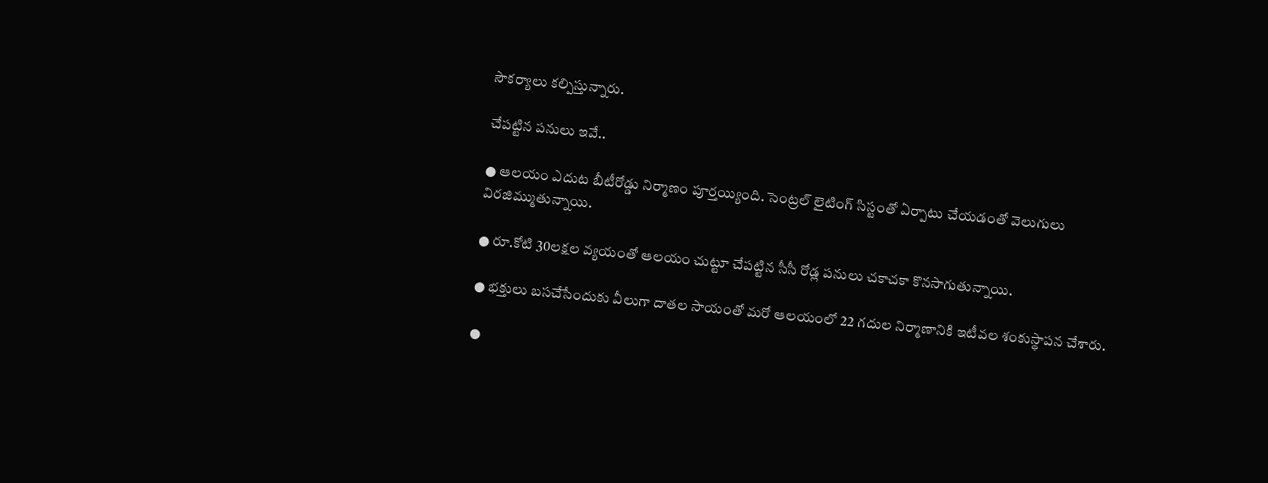సౌకర్యాలు కల్పిస్తున్నారు.

చేపట్టిన పనులు ఇవే..

● ఆలయం ఎదుట బీటీరోడ్డు నిర్మాణం పూర్తయ్యింది. సెంట్రల్‌ లైటింగ్‌ సిస్టంతో ఏర్పాటు చేయడంతో వెలుగులు విరజిమ్ముతున్నాయి.

● రూ.కోటి 30లక్షల వ్యయంతో ఆలయం చుట్టూ చేపట్టిన సీసీ రోడ్ల పనులు చకాచకా కొనసాగుతున్నాయి.

● భక్తులు బసచేసేందుకు వీలుగా దాతల సాయంతో మరో ఆలయంలో 22 గదుల నిర్మాణానికి ఇటీవల శంకుస్థాపన చేశారు.

●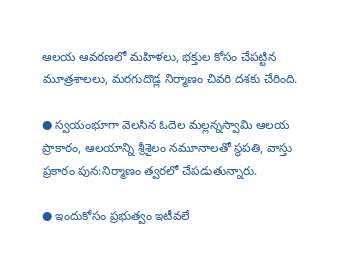ఆలయ ఆవరణలో మహిళలు, భక్తుల కోసం చేపట్టిన మూత్రశాలలు, మరగుదొడ్ల నిర్మాణం చివరి దశకు చేరింది.

● స్వయంభూగా వెలసిన ఓదెల మల్లన్నస్వామి ఆలయ ప్రాకారం, ఆలయాన్ని శ్రీశైలం నమూనాలతో స్థపతి, వాస్తు ప్రకారం పున:నిర్మాణం త్వరలో చేపడుతున్నారు.

● ఇందుకోసం ప్రభుత్వం ఇటీవలే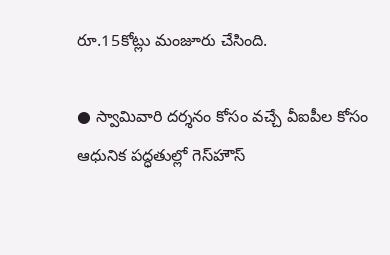రూ.15కోట్లు మంజూరు చేసింది.

● స్వామివారి దర్శనం కోసం వచ్చే వీఐపీల కోసం ఆధునిక పద్ధతుల్లో గెస్‌హౌస్‌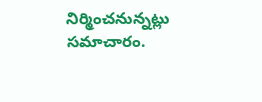నిర్మించనున్నట్లు సమాచారం.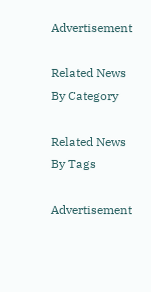Advertisement

Related News By Category

Related News By Tags

Advertisement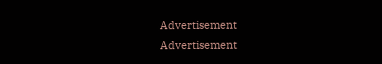Advertisement
Advertisement